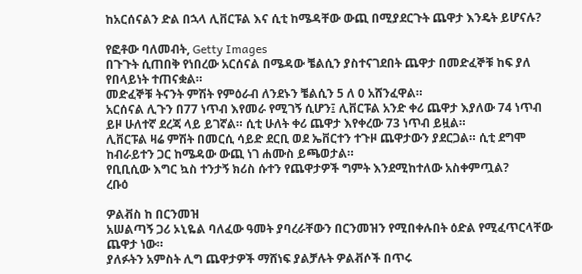ከአርሰናልን ድል በኋላ ሊቨርፑል እና ሲቲ ከሜዳቸው ውጪ በሚያደርጉት ጨዋታ እንዴት ይሆናሉ?

የፎቶው ባለመብት, Getty Images
በጉጉት ሲጠበቅ የነበረው አርሰናል በሜዳው ቼልሲን ያስተናገደበት ጨዋታ በመድፈኞቹ ከፍ ያለ የበላይነት ተጠናቋል።
መድፈኞቹ ትናንት ምሽት የምዕራብ ለንደኑን ቼልሲን 5 ለ 0 አሸንፈዋል።
አርሰናል ሊጉን በ77 ነጥብ እየመራ የሚገኝ ሲሆን፤ ሊቨርፑል አንድ ቀሪ ጨዋታ እያለው 74 ነጥብ ይዞ ሁለተኛ ደረጃ ላይ ይገኛል። ሲቲ ሁለት ቀሪ ጨዋታ እየቀረው 73 ነጥብ ይዟል።
ሊቨርፑል ዛሬ ምሽት በመርሲ ሳይድ ደርቢ ወደ ኤቨርተን ተጉዞ ጨዋታውን ያደርጋል። ሲቲ ደግሞ ከብራይተን ጋር ከሜዳው ውጪ ነገ ሐሙስ ይጫወታል።
የቢቢሲው እግር ኳስ ተንታኝ ክሪስ ሱተን የጨዋታዎች ግምት እንደሚከተለው አስቀምጧል?
ረቡዕ

ዎልቭስ ከ በርንመዝ
አሠልጣኝ ጋሪ ኦኒዬል ባለፈው ዓመት ያባረራቸውን በርንመዝን የሚበቀሉበት ዕድል የሚፈጥርላቸው ጨዋታ ነው።
ያለፉትን አምስት ሊግ ጨዋታዎች ማሸነፍ ያልቻሉት ዎልቭሶች በጥሩ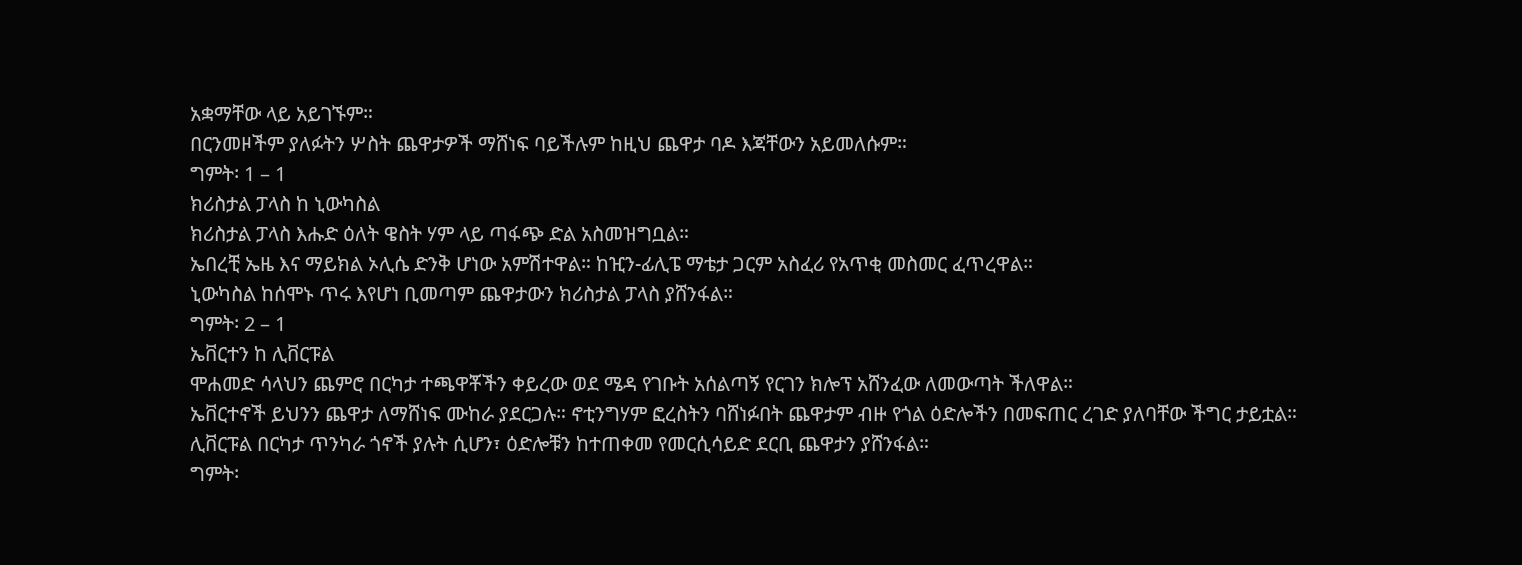አቋማቸው ላይ አይገኙም።
በርንመዞችም ያለፉትን ሦስት ጨዋታዎች ማሸነፍ ባይችሉም ከዚህ ጨዋታ ባዶ እጃቸውን አይመለሱም።
ግምት፡ 1 – 1
ክሪስታል ፓላስ ከ ኒውካስል
ክሪስታል ፓላስ እሑድ ዕለት ዌስት ሃም ላይ ጣፋጭ ድል አስመዝግቧል።
ኤበረቺ ኤዜ እና ማይክል ኦሊሴ ድንቅ ሆነው አምሽተዋል። ከዢን-ፊሊፔ ማቴታ ጋርም አስፈሪ የአጥቂ መስመር ፈጥረዋል።
ኒውካስል ከሰሞኑ ጥሩ እየሆነ ቢመጣም ጨዋታውን ክሪስታል ፓላስ ያሸንፋል።
ግምት፡ 2 – 1
ኤቨርተን ከ ሊቨርፑል
ሞሐመድ ሳላህን ጨምሮ በርካታ ተጫዋቾችን ቀይረው ወደ ሜዳ የገቡት አሰልጣኝ የርገን ክሎፕ አሸንፈው ለመውጣት ችለዋል።
ኤቨርተኖች ይህንን ጨዋታ ለማሸነፍ ሙከራ ያደርጋሉ። ኖቲንግሃም ፎረስትን ባሸነፉበት ጨዋታም ብዙ የጎል ዕድሎችን በመፍጠር ረገድ ያለባቸው ችግር ታይቷል።
ሊቨርፑል በርካታ ጥንካራ ጎኖች ያሉት ሲሆን፣ ዕድሎቹን ከተጠቀመ የመርሲሳይድ ደርቢ ጨዋታን ያሸንፋል።
ግምት፡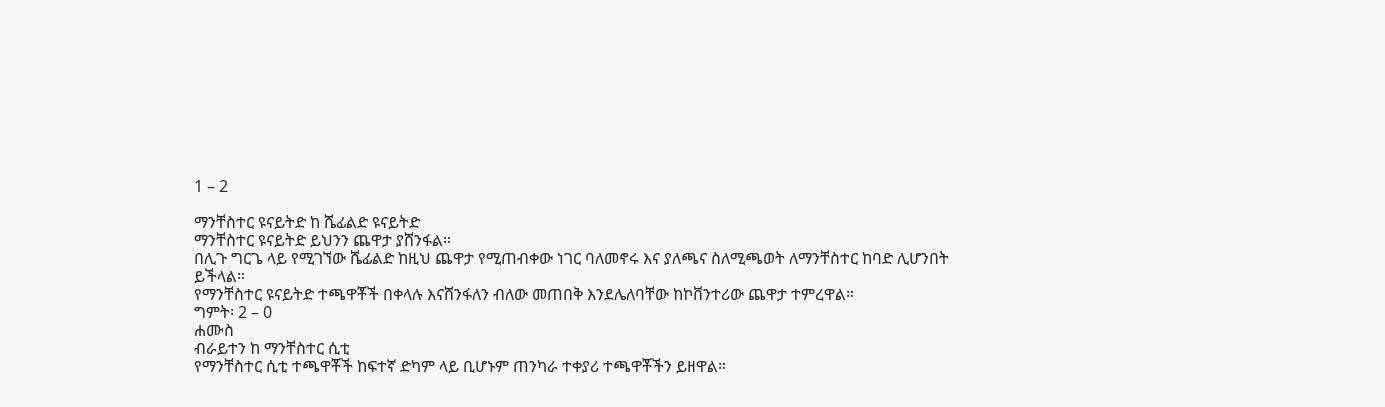1 – 2

ማንቸስተር ዩናይትድ ከ ሼፊልድ ዩናይትድ
ማንቸስተር ዩናይትድ ይህንን ጨዋታ ያሸንፋል።
በሊጉ ግርጌ ላይ የሚገኘው ሼፊልድ ከዚህ ጨዋታ የሚጠብቀው ነገር ባለመኖሩ እና ያለጫና ስለሚጫወት ለማንቸስተር ከባድ ሊሆንበት ይችላል።
የማንቸስተር ዩናይትድ ተጫዋቾች በቀላሉ እናሸንፋለን ብለው መጠበቅ እንደሌለባቸው ከኮቨንተሪው ጨዋታ ተምረዋል።
ግምት፡ 2 – 0
ሐሙስ
ብራይተን ከ ማንቸስተር ሲቲ
የማንቸስተር ሲቲ ተጫዋቾች ከፍተኛ ድካም ላይ ቢሆኑም ጠንካራ ተቀያሪ ተጫዋቾችን ይዘዋል።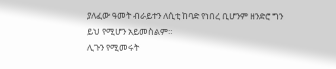ያለፈው ዓመት ብራይተን ለሲቲ ከባድ የነበረ ቢሆንም ዘንድሮ ግን ይህ የሚሆን አይመስልም።
ሊጉን የሚመሩት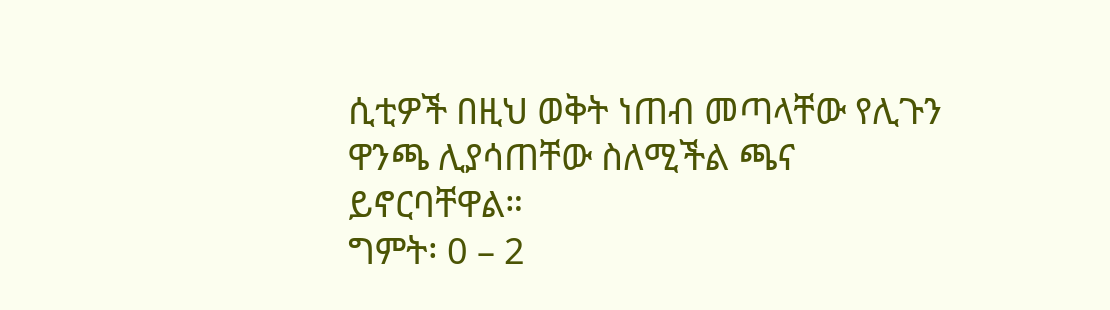ሲቲዎች በዚህ ወቅት ነጠብ መጣላቸው የሊጉን ዋንጫ ሊያሳጠቸው ስለሚችል ጫና ይኖርባቸዋል።
ግምት፡ 0 – 2